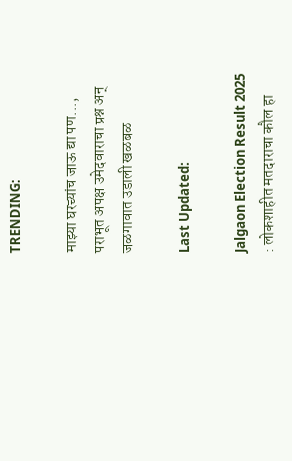TRENDING:

माझ्या घरच्यांच जाऊ द्या पण..., पराभूत अपक्ष उमेदवाराचा प्रश्न अन् जळगावात उडाली खळबळ

Last Updated:

Jalgaon Election Result 2025 : लोकशाहीत मतदाराचा कौल हा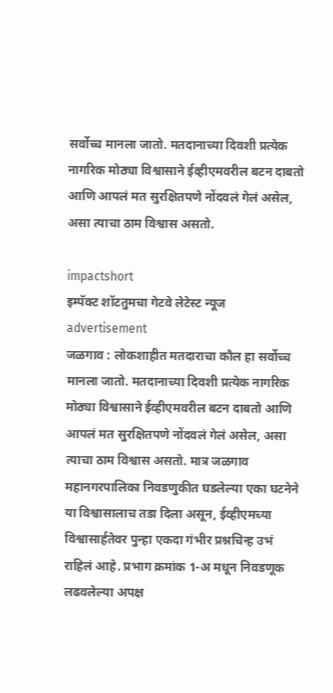सर्वोच्च मानला जातो. मतदानाच्या दिवशी प्रत्येक नागरिक मोठ्या विश्वासाने ईव्हीएमवरील बटन दाबतो आणि आपलं मत सुरक्षितपणे नोंदवलं गेलं असेल, असा त्याचा ठाम विश्वास असतो.

impactshort
इम्पॅक्ट शॉटतुमचा गेटवे लेटेस्ट न्यूज
advertisement
जळगाव : लोकशाहीत मतदाराचा कौल हा सर्वोच्च मानला जातो. मतदानाच्या दिवशी प्रत्येक नागरिक मोठ्या विश्वासाने ईव्हीएमवरील बटन दाबतो आणि आपलं मत सुरक्षितपणे नोंदवलं गेलं असेल, असा त्याचा ठाम विश्वास असतो. मात्र जळगाव महानगरपालिका निवडणुकीत घडलेल्या एका घटनेने या विश्वासालाच तडा दिला असून, ईव्हीएमच्या विश्वासार्हतेवर पुन्हा एकदा गंभीर प्रश्नचिन्ह उभं राहिलं आहे. प्रभाग क्रमांक 1-अ मधून निवडणूक लढवलेल्या अपक्ष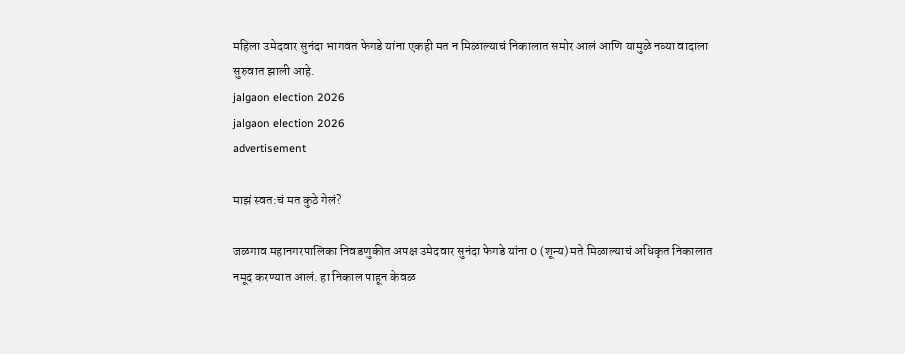महिला उमेदवार सुनंदा भागवत फेगडे यांना एकही मत न मिळाल्याचं निकालात समोर आलं आणि यामुळे नव्या वादाला सुरुवात झाली आहे.
jalgaon election 2026
jalgaon election 2026
advertisement

माझं स्वत:चं मत कुठे गेलं?

जळगाव महानगरपालिका निवडणुकीत अपक्ष उमेदवार सुनंदा फेगडे यांना 0 (शून्य) मते मिळाल्याचं अधिकृत निकालात नमूद करण्यात आलं. हा निकाल पाहून केवळ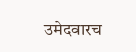उमेदवारच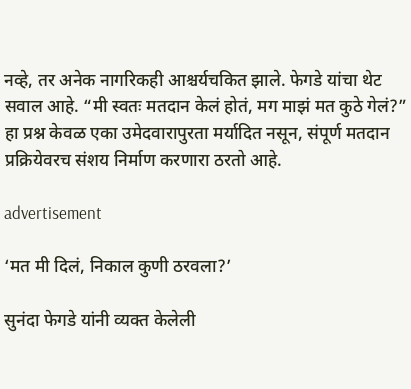नव्हे, तर अनेक नागरिकही आश्चर्यचकित झाले. फेगडे यांचा थेट सवाल आहे. “मी स्वतः मतदान केलं होतं, मग माझं मत कुठे गेलं?” हा प्रश्न केवळ एका उमेदवारापुरता मर्यादित नसून, संपूर्ण मतदान प्रक्रियेवरच संशय निर्माण करणारा ठरतो आहे.

advertisement

‘मत मी दिलं, निकाल कुणी ठरवला?’

सुनंदा फेगडे यांनी व्यक्त केलेली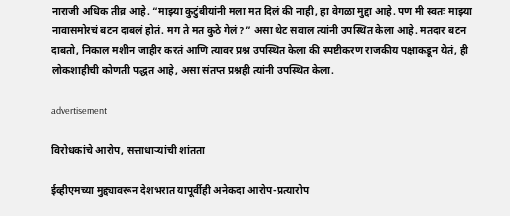नाराजी अधिक तीव्र आहे. “माझ्या कुटुंबीयांनी मला मत दिलं की नाही, हा वेगळा मुद्दा आहे. पण मी स्वतः माझ्या नावासमोरचं बटन दाबलं होतं. मग ते मत कुठे गेलं?” असा थेट सवाल त्यांनी उपस्थित केला आहे. मतदार बटन दाबतो, निकाल मशीन जाहीर करतं आणि त्यावर प्रश्न उपस्थित केला की स्पष्टीकरण राजकीय पक्षाकडून येतं, ही लोकशाहीची कोणती पद्धत आहे, असा संतप्त प्रश्नही त्यांनी उपस्थित केला.

advertisement

विरोधकांचे आरोप, सत्ताधाऱ्यांची शांतता

ईव्हीएमच्या मुद्द्यावरून देशभरात यापूर्वीही अनेकदा आरोप-प्रत्यारोप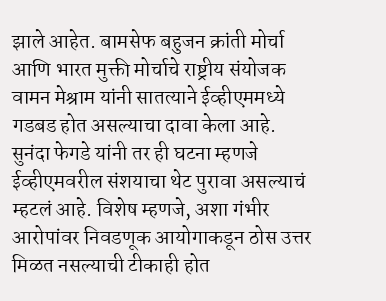झाले आहेत. बामसेफ बहुजन क्रांती मोर्चा आणि भारत मुक्ती मोर्चाचे राष्ट्रीय संयोजक वामन मेश्राम यांनी सातत्याने ईव्हीएममध्ये गडबड होत असल्याचा दावा केला आहे. सुनंदा फेगडे यांनी तर ही घटना म्हणजे ईव्हीएमवरील संशयाचा थेट पुरावा असल्याचं म्हटलं आहे. विशेष म्हणजे, अशा गंभीर आरोपांवर निवडणूक आयोगाकडून ठोस उत्तर मिळत नसल्याची टीकाही होत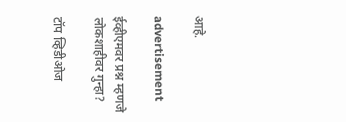आहे.

advertisement

ईव्हीएमवर प्रश्न म्हणजे लोकशाहीवर गुन्हा?

टॉप व्हिडीओज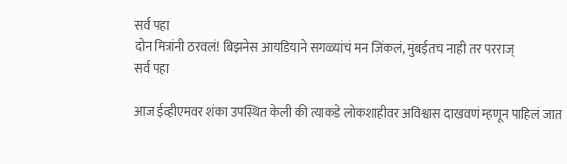सर्व पहा
दोन मित्रांनी ठरवलं! बिझनेस आयडियाने सगळ्यांचं मन जिंकलं, मुंबईतच नाही तर परराज्
सर्व पहा

आज ईव्हीएमवर शंका उपस्थित केली की त्याकडे लोकशाहीवर अविश्वास दाखवणं म्हणून पाहिलं जात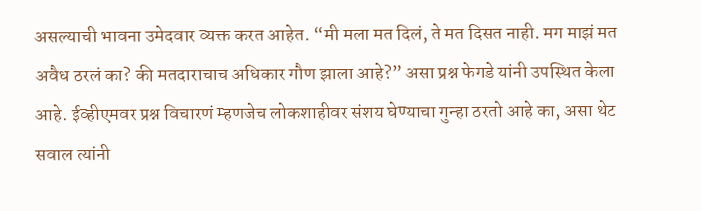असल्याची भावना उमेदवार व्यक्त करत आहेत. “मी मला मत दिलं, ते मत दिसत नाही. मग माझं मत अवैध ठरलं का? की मतदाराचाच अधिकार गौण झाला आहे?” असा प्रश्न फेगडे यांनी उपस्थित केला आहे. ईव्हीएमवर प्रश्न विचारणं म्हणजेच लोकशाहीवर संशय घेण्याचा गुन्हा ठरतो आहे का, असा थेट सवाल त्यांनी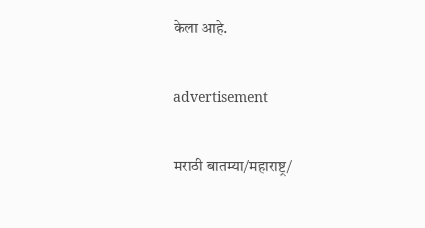केला आहे.

advertisement

मराठी बातम्या/महाराष्ट्र/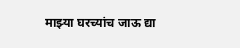माझ्या घरच्यांच जाऊ द्या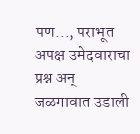पण..., पराभूत अपक्ष उमेदवाराचा प्रश्न अन् जळगावात उडाली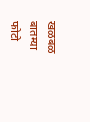खळबळ
बातम्या
फोटो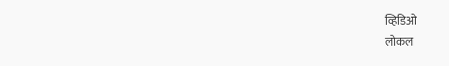व्हिडिओ
लोकल